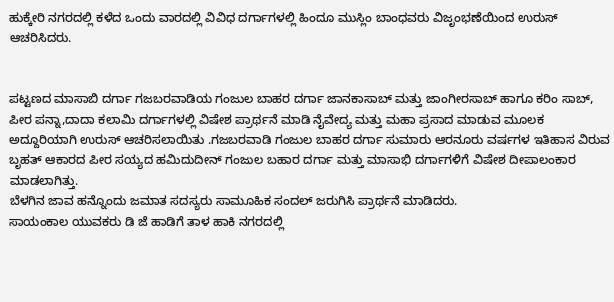ಹುಕ್ಕೇರಿ ನಗರದಲ್ಲಿ ಕಳೆದ ಒಂದು ವಾರದಲ್ಲಿ ವಿವಿಧ ದರ್ಗಾಗಳಲ್ಲಿ ಹಿಂದೂ ಮುಸ್ಲಿಂ ಬಾಂಧವರು ವಿಜೃಂಭಣೆಯಿಂದ ಉರುಸ್ ಆಚರಿಸಿದರು.


ಪಟ್ಟಣದ ಮಾಸಾಬಿ ದರ್ಗಾ ಗಜಬರವಾಡಿಯ ಗಂಜುಲ ಬಾಹರ ದರ್ಗಾ ಜಾನಕಾಸಾಬ್ ಮತ್ತು ಜಾಂಗೀರಸಾಬ್ ಹಾಗೂ ಕರಿಂ ಸಾಬ್, ಪೀರ ಪನ್ನಾ,ದಾದಾ ಕಲಾಮಿ ದರ್ಗಾಗಳಲ್ಲಿ ವಿಷೇಶ ಪ್ರಾರ್ಥನೆ ಮಾಡಿ ನೈವೇದ್ಯ ಮತ್ತು ಮಹಾ ಪ್ರಸಾದ ಮಾಡುವ ಮೂಲಕ ಅದ್ದೂರಿಯಾಗಿ ಉರುಸ್ ಆಚರಿಸಲಾಯಿತು .ಗಜಬರವಾಡಿ ಗಂಜುಲ ಬಾಹರ ದರ್ಗಾ ಸುಮಾರು ಆರನೂರು ವರ್ಷಗಳ ಇತಿಹಾಸ ವಿರುವ ಬೃಹತ್ ಆಕಾರದ ಪೀರ ಸಯ್ಯದ ಹಮಿದುದೀನ್ ಗಂಜುಲ ಬಹಾರ ದರ್ಗಾ ಮತ್ತು ಮಾಸಾಭಿ ದರ್ಗಾಗಳಿಗೆ ವಿಷೇಶ ದೀಪಾಲಂಕಾರ ಮಾಡಲಾಗಿತ್ತು.
ಬೆಳಗಿನ ಜಾವ ಹನ್ನೊಂದು ಜಮಾತ ಸದಸ್ಯರು ಸಾಮೂಹಿಕ ಸಂದಲ್ ಜರುಗಿಸಿ ಪ್ರಾರ್ಥನೆ ಮಾಡಿದರು.
ಸಾಯಂಕಾಲ ಯುವಕರು ಡಿ ಜೆ ಹಾಡಿಗೆ ತಾಳ ಹಾಕಿ ನಗರದಲ್ಲಿ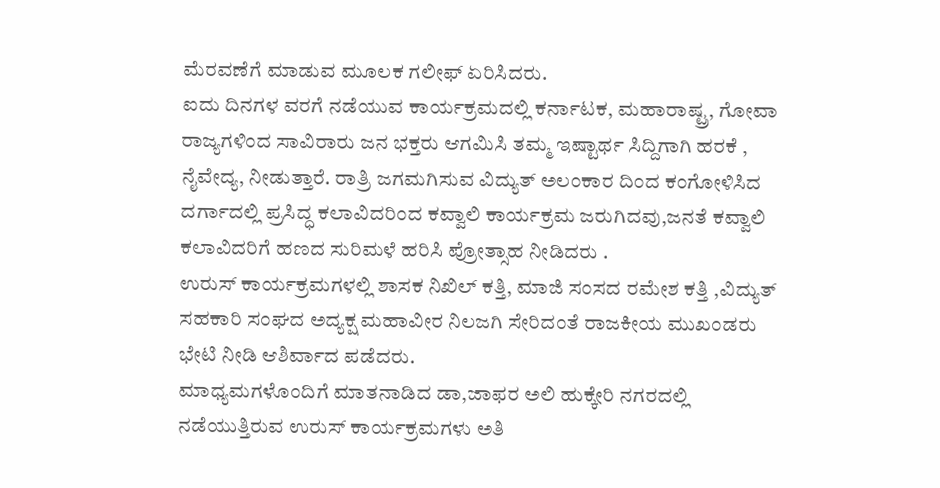ಮೆರವಣೆಗೆ ಮಾಡುವ ಮೂಲಕ ಗಲೀಫ್ ಏರಿಸಿದರು.
ಐದು ದಿನಗಳ ವರಗೆ ನಡೆಯುವ ಕಾರ್ಯಕ್ರಮದಲ್ಲಿ ಕರ್ನಾಟಕ, ಮಹಾರಾಷ್ಟ್ರ, ಗೋವಾ ರಾಜ್ಯಗಳಿಂದ ಸಾವಿರಾರು ಜನ ಭಕ್ತರು ಆಗಮಿಸಿ ತಮ್ಮ ಇಷ್ಟಾರ್ಥ ಸಿದ್ದಿಗಾಗಿ ಹರಕೆ , ನೈವೇದ್ಯ, ನೀಡುತ್ತಾರೆ. ರಾತ್ರಿ ಜಗಮಗಿಸುವ ವಿದ್ಯುತ್ ಅಲಂಕಾರ ದಿಂದ ಕಂಗೋಳಿಸಿದ ದರ್ಗಾದಲ್ಲಿ ಪ್ರಸಿದ್ಧ ಕಲಾವಿದರಿಂದ ಕವ್ವಾಲಿ ಕಾರ್ಯಕ್ರಮ ಜರುಗಿದವು,ಜನತೆ ಕವ್ವಾಲಿ ಕಲಾವಿದರಿಗೆ ಹಣದ ಸುರಿಮಳೆ ಹರಿಸಿ ಪ್ರೋತ್ಸಾಹ ನೀಡಿದರು .
ಉರುಸ್ ಕಾರ್ಯಕ್ರಮಗಳಲ್ಲಿ ಶಾಸಕ ನಿಖಿಲ್ ಕತ್ತಿ, ಮಾಜಿ ಸಂಸದ ರಮೇಶ ಕತ್ತಿ ,ವಿದ್ಯುತ್ ಸಹಕಾರಿ ಸಂಘದ ಅದ್ಯಕ್ಷ ಮಹಾವೀರ ನಿಲಜಗಿ ಸೇರಿದಂತೆ ರಾಜಕೀಯ ಮುಖಂಡರು ಭೇಟಿ ನೀಡಿ ಆಶಿರ್ವಾದ ಪಡೆದರು.
ಮಾಧ್ಯಮಗಳೊಂದಿಗೆ ಮಾತನಾಡಿದ ಡಾ,ಜಾಫರ ಅಲಿ ಹುಕ್ಕೇರಿ ನಗರದಲ್ಲಿ ನಡೆಯುತ್ತಿರುವ ಉರುಸ್ ಕಾರ್ಯಕ್ರಮಗಳು ಅತಿ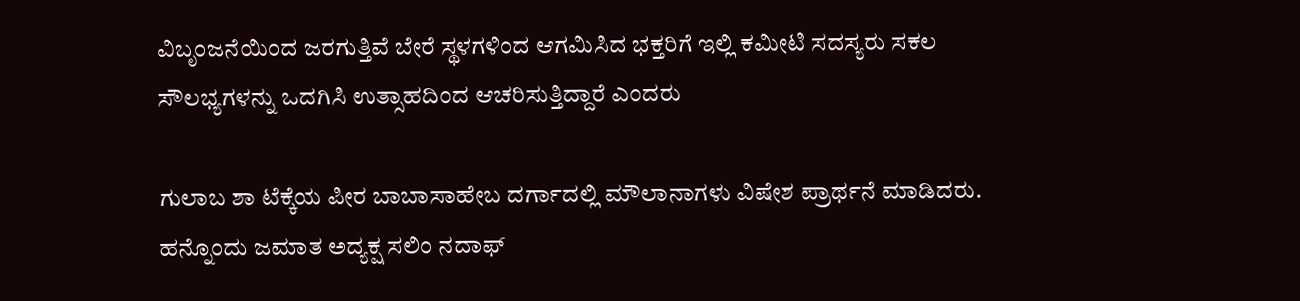ವಿಬೃಂಜನೆಯಿಂದ ಜರಗುತ್ತಿವೆ ಬೇರೆ ಸ್ಥಳಗಳಿಂದ ಆಗಮಿಸಿದ ಭಕ್ತರಿಗೆ ಇಲ್ಲಿ ಕಮೀಟಿ ಸದಸ್ಯರು ಸಕಲ ಸೌಲಭ್ಯಗಳನ್ನು ಒದಗಿಸಿ ಉತ್ಸಾಹದಿಂದ ಆಚರಿಸುತ್ತಿದ್ದಾರೆ ಎಂದರು

ಗುಲಾಬ ಶಾ ಟೆಕ್ಕೆಯ ಪೀರ ಬಾಬಾಸಾಹೇಬ ದರ್ಗಾದಲ್ಲಿ ಮೌಲಾನಾಗಳು ವಿಷೇಶ ಪ್ರಾರ್ಥನೆ ಮಾಡಿದರು.
ಹನ್ನೊಂದು ಜಮಾತ ಅದ್ಯಕ್ಷ ಸಲಿಂ ನದಾಫ್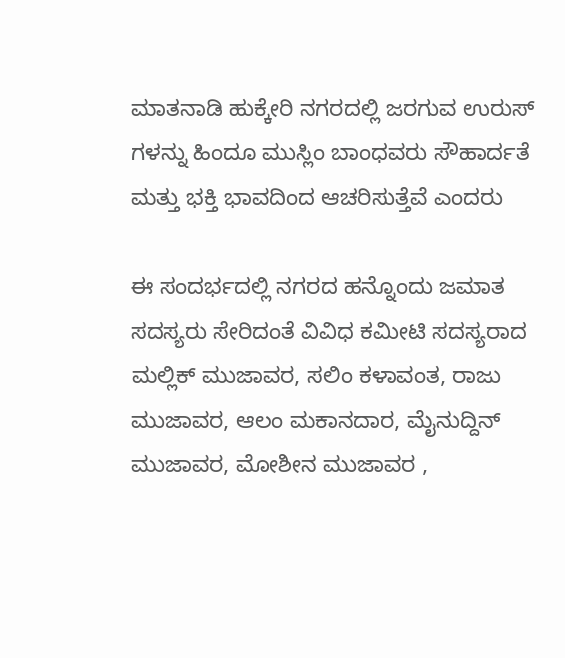ಮಾತನಾಡಿ ಹುಕ್ಕೇರಿ ನಗರದಲ್ಲಿ ಜರಗುವ ಉರುಸ್ ಗಳನ್ನು ಹಿಂದೂ ಮುಸ್ಲಿಂ ಬಾಂಧವರು ಸೌಹಾರ್ದತೆ ಮತ್ತು ಭಕ್ತಿ ಭಾವದಿಂದ ಆಚರಿಸುತ್ತೆವೆ ಎಂದರು

ಈ ಸಂದರ್ಭದಲ್ಲಿ ನಗರದ ಹನ್ನೊಂದು ಜಮಾತ ಸದಸ್ಯರು ಸೇರಿದಂತೆ ವಿವಿಧ ಕಮೀಟಿ ಸದಸ್ಯರಾದ ಮಲ್ಲಿಕ್ ಮುಜಾವರ, ಸಲಿಂ ಕಳಾವಂತ, ರಾಜು ಮುಜಾವರ, ಆಲಂ ಮಕಾನದಾರ, ಮೈನುದ್ದಿನ್ ಮುಜಾವರ, ಮೋಶೀನ ಮುಜಾವರ ,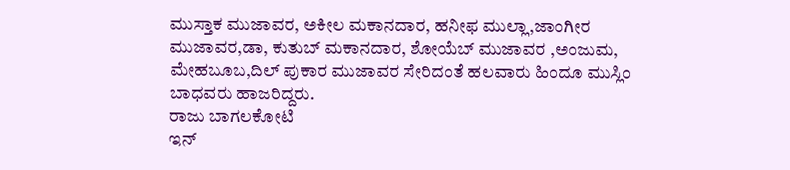ಮುಸ್ತಾಕ ಮುಜಾವರ, ಅಕೀಲ ಮಕಾನದಾರ, ಹನೀಫ ಮುಲ್ಲಾ,ಜಾಂಗೀರ ಮುಜಾವರ,ಡಾ, ಕುತುಬ್ ಮಕಾನದಾರ, ಶೋಯೆಬ್ ಮುಜಾವರ ,ಅಂಜುಮ, ಮೇಹಬೂಬ,ದಿಲ್ ಪುಕಾರ ಮುಜಾವರ ಸೇರಿದಂತೆ ಹಲವಾರು ಹಿಂದೂ ಮುಸ್ಲಿಂ ಬಾಧವರು ಹಾಜರಿದ್ದರು.
ರಾಜು ಬಾಗಲಕೋಟಿ
ಇನ್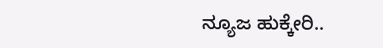ನ್ಯೂಜ ಹುಕ್ಕೇರಿ..